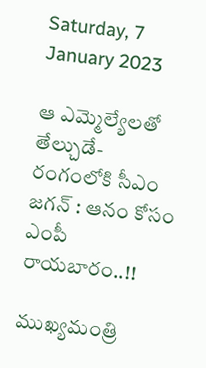Saturday, 7 January 2023

ఆ ఎమ్మెల్యేలతో తేల్చుడే- రంగంలోకి సీఎం జగన్ : ఆనం కోసం ఎంపీ రాయబారం..!!

ముఖ్యమంత్రి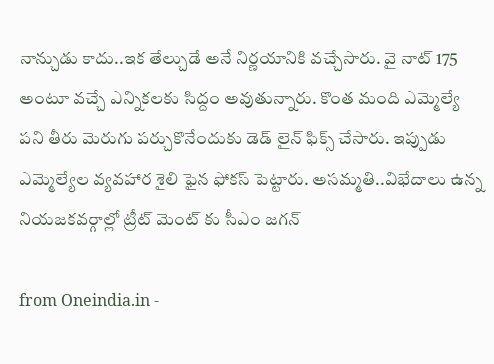నాన్చుడు కాదు..ఇక తేల్చుడే అనే నిర్ణయానికి వచ్చేసారు. వై నాట్ 175 అంటూ వచ్చే ఎన్నికలకు సిద్దం అవుతున్నారు. కొంత మంది ఎమ్మెల్యే పని తీరు మెరుగు పర్చుకొనేందుకు డెడ్ లైన్ ఫిక్స్ చేసారు. ఇప్పుడు ఎమ్మెల్యేల వ్యవహార శైలి ఫైన ఫోకస్ పెట్టారు. అసమ్మతి..విభేదాలు ఉన్న నియజకవర్గాల్లో ట్రీట్ మెంట్ కు సీఎం జగన్

from Oneindia.in -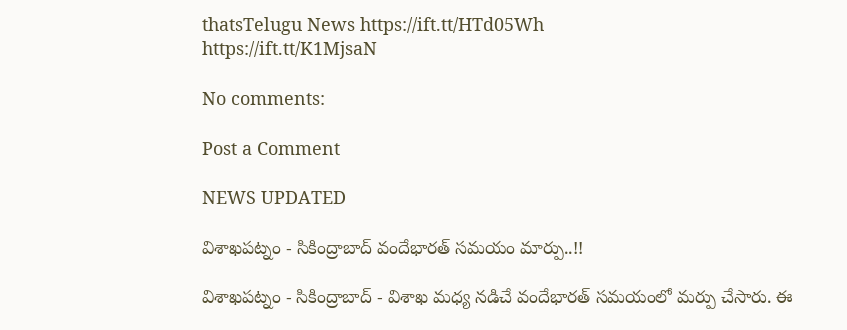thatsTelugu News https://ift.tt/HTd05Wh
https://ift.tt/K1MjsaN

No comments:

Post a Comment

NEWS UPDATED

విశాఖపట్నం - సికింద్రాబాద్ వందేభారత్ సమయం మార్పు..!!

విశాఖపట్నం - సికింద్రాబాద్ - విశాఖ మధ్య నడిచే వందేభారత్ సమయంలో మర్పు చేసారు. ఈ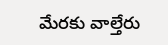మేరకు వాల్తేరు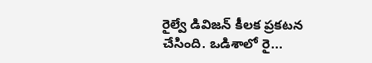రైల్వే డివిజన్ కీలక ప్రకటన చేసింది. ఒడిశాలో రై...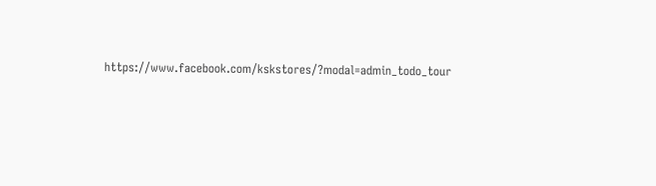https://www.facebook.com/kskstores/?modal=admin_todo_tour